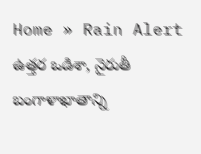Home » Rain Alert
ఉత్తర ఒడిశా, నైరుతీ బంగాళాఖాతాన్ని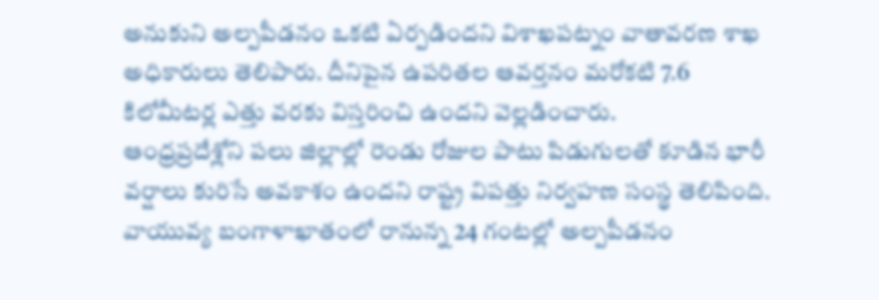అనుకుని అల్పపీడనం ఒకటి ఏర్పడిందని విశాఖపట్నం వాతావరణ శాఖ అధికారులు తెలిపారు. దీనిపైన ఉపరితల ఆవర్తనం మరోకటి 7.6 కిలోమీటర్ల ఎత్తు వరకు విస్తరించి ఉందని వెల్లడించారు.
ఆంధ్రప్రదేశ్లోని పలు జిల్లాల్లో రెండు రోజుల పాటు పిడుగులతో కూడిన భారీ వర్షాలు కురిసే అవకాశం ఉందని రాష్ట్ర విపత్తు నిర్వహణ సంస్థ తెలిపింది. వాయువ్య బంగాళాఖాతంలో రానున్న 24 గంటల్లో అల్పపీడనం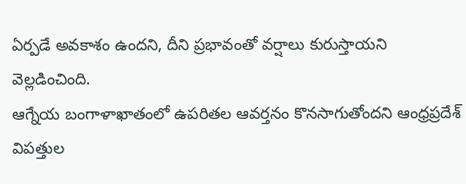ఏర్పడే అవకాశం ఉందని, దీని ప్రభావంతో వర్షాలు కురుస్తాయని వెల్లడించింది.
ఆగ్నేయ బంగాళాఖాతంలో ఉపరితల ఆవర్తనం కొనసాగుతోందని ఆంధ్రప్రదేశ్ విపత్తుల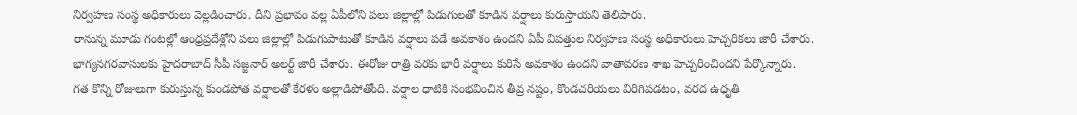నిర్వహణ సంస్థ అధికారులు వెల్లడించారు. దీని ప్రభావం వల్ల ఏపీలోని పలు జిల్లాల్లో పిడుగులతో కూడిన వర్షాలు కురుస్తాయని తెలిపారు.
రానున్న మూడు గంటల్లో ఆంధ్రప్రదేశ్లోని పలు జిల్లాల్లో పిడుగుపాటుతో కూడిన వర్షాలు పడే అవకాశం ఉందని ఏపీ విపత్తుల నిర్వహణ సంస్థ అధికారులు హెచ్చరికలు జారీ చేశారు.
భాగ్యనగరవాసులకు హైదరాబాద్ సీపీ సజ్జనార్ అలర్ట్ జారీ చేశారు. ఈరోజు రాత్రి వరకు భారీ వర్షాలు కురిసే అవకాశం ఉందని వాతావరణ శాఖ హెచ్చరించిందని పేర్కొన్నారు.
గత కొన్ని రోజులుగా కురుస్తున్న కుండపోత వర్షాలతో కేరళం అల్లాడిపోతోంది. వర్షాల ధాటికి సంభవించిన తీవ్ర నష్టం, కొండచరియలు విరిగిపడటం, వరద ఉధృతి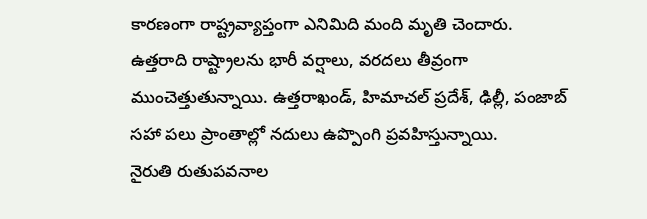కారణంగా రాష్ట్రవ్యాప్తంగా ఎనిమిది మంది మృతి చెందారు.
ఉత్తరాది రాష్ట్రాలను భారీ వర్షాలు, వరదలు తీవ్రంగా ముంచెత్తుతున్నాయి. ఉత్తరాఖండ్, హిమాచల్ ప్రదేశ్, ఢిల్లీ, పంజాబ్ సహా పలు ప్రాంతాల్లో నదులు ఉప్పొంగి ప్రవహిస్తున్నాయి.
నైరుతి రుతుపవనాల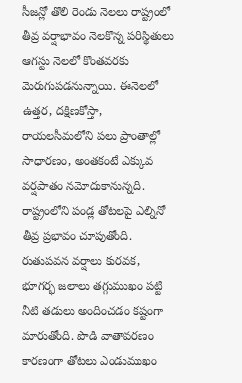సీజన్లో తొలి రెండు నెలలు రాష్ట్రంలో తీవ్ర వర్షాభావం నెలకొన్న పరిస్థితులు ఆగస్టు నెలలో కొంతవరకు మెరుగుపడనున్నాయి. ఈనెలలో ఉత్తర, దక్షిణకోస్తా, రాయలసీమలోని పలు ప్రాంతాల్లో సాధారణం, అంతకంటే ఎక్కువ వర్షపాతం నమోదుకానున్నది.
రాష్ట్రంలోని పండ్ల తోటలపై ఎల్నినో తీవ్ర ప్రభావం చూపుతోంది. రుతుపవన వర్షాలు కురవక, భూగర్భ జలాలు తగ్గుముఖం పట్టి నీటి తడులు అందించడం కష్టంగా మారుతోంది. పొడి వాతావరణం కారణంగా తోటలు ఎండుముఖం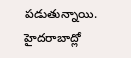పడుతున్నాయి.
హైదరాబాద్లో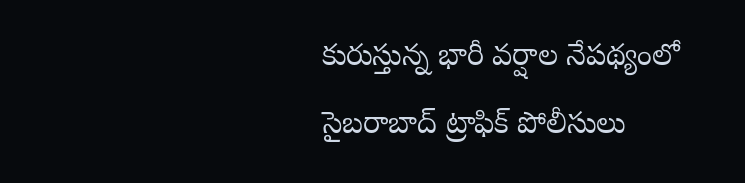కురుస్తున్న భారీ వర్షాల నేపథ్యంలో సైబరాబాద్ ట్రాఫిక్ పోలీసులు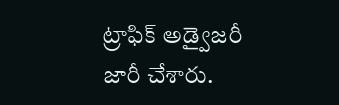ట్రాఫిక్ అడ్వైజరీ జారీ చేశారు.